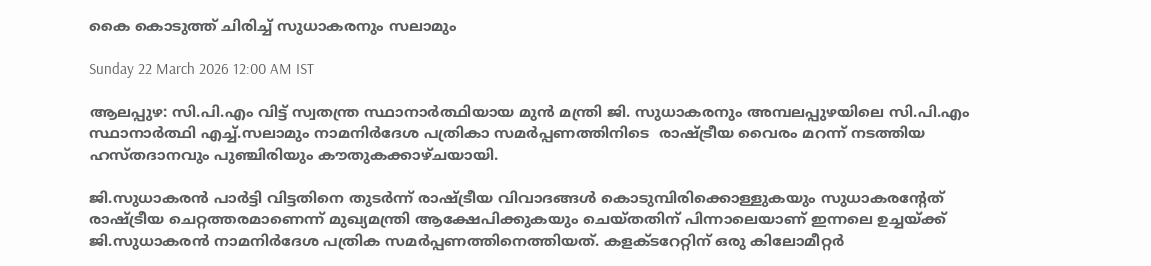കൈ കൊടുത്ത് ചിരിച്ച് സുധാകരനും സലാമും

Sunday 22 March 2026 12:00 AM IST

ആലപ്പുഴ: സി.പി.എം വിട്ട് സ്വതന്ത്ര സ്ഥാനാർത്ഥിയായ മുൻ മന്ത്രി ജി. സുധാകരനും അമ്പലപ്പുഴയിലെ സി.പി.എം സ്ഥാനാർത്ഥി എച്ച്.സലാമും നാമനിർദേശ പത്രികാ സമർപ്പണത്തിനിടെ  രാഷ്ട്രീയ വൈരം മറന്ന് നടത്തിയ ഹസ്തദാനവും പുഞ്ചിരിയും കൗതുകക്കാഴ്ചയായി.

ജി.സുധാകരൻ പാർട്ടി വിട്ടതിനെ തുടർന്ന് രാഷ്ട്രീയ വിവാദങ്ങൾ കൊടുമ്പിരിക്കൊള്ളുകയും സുധാകരന്റേത് രാഷ്ട്രീയ ചെറ്റത്തരമാണെന്ന് മുഖ്യമന്ത്രി ആക്ഷേപിക്കുകയും ചെയ്തതിന് പിന്നാലെയാണ് ഇന്നലെ ഉച്ചയ്ക്ക് ജി.സുധാകരൻ നാമനിർദേശ പത്രിക സമർപ്പണത്തിനെത്തിയത്. കളക്ടറേറ്റിന് ഒരു കിലോമീറ്റർ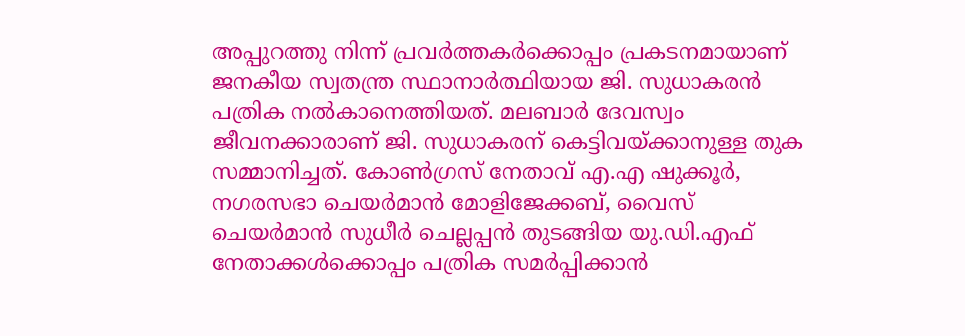അപ്പുറത്തു നിന്ന് പ്രവർത്തകർക്കൊപ്പം പ്രകടനമായാണ് ജനകീയ സ്വതന്ത്ര സ്ഥാനാർത്ഥിയായ ജി. സുധാകരൻ പത്രിക നൽകാനെത്തിയത്. മലബാർ ദേവസ്വം ജീവനക്കാരാണ് ജി. സുധാകരന് കെട്ടിവയ്ക്കാനുള്ള തുക സമ്മാനിച്ചത്. കോൺഗ്രസ് നേതാവ് എ.എ ഷുക്കൂർ, നഗരസഭാ ചെയർമാൻ മോളിജേക്കബ്, വൈസ് ചെയർമാൻ സുധീർ ചെല്ലപ്പൻ തുടങ്ങിയ യു.ഡി.എഫ് നേതാക്കൾക്കൊപ്പം പത്രിക സമർപ്പിക്കാൻ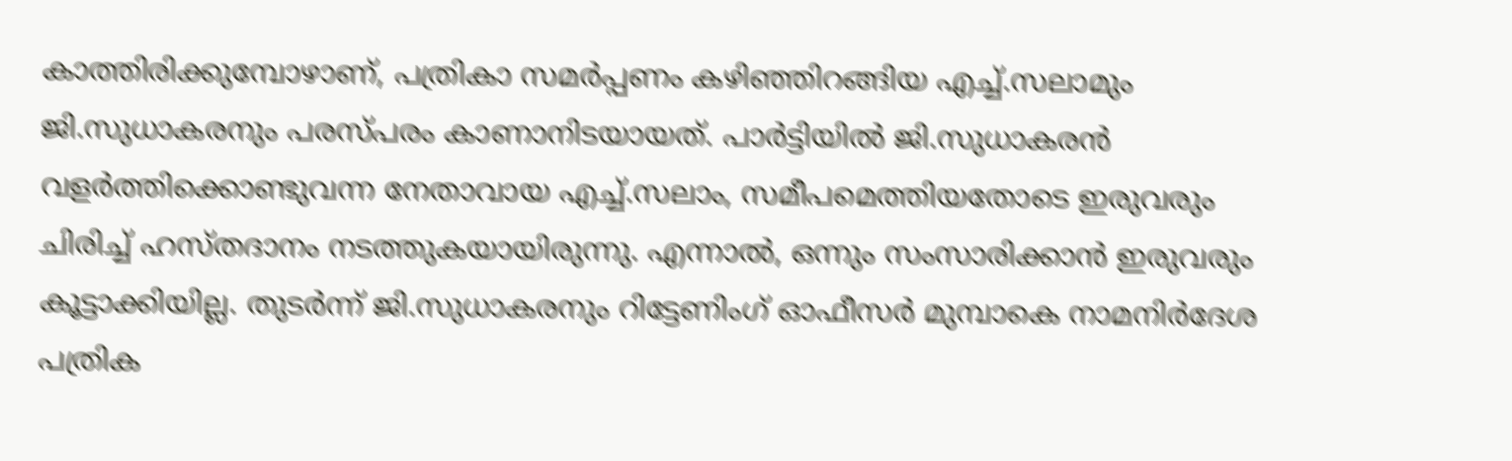കാത്തിരിക്കുമ്പോഴാണ്, പത്രികാ സമർപ്പണം കഴിഞ്ഞിറങ്ങിയ എച്ച്.സലാമും ജി.സുധാകരനും പരസ്പരം കാണാനിടയായത്. പാർട്ടിയിൽ ജി.സുധാകരൻ വളർത്തിക്കൊണ്ടുവന്ന നേതാവായ എച്ച്.സലാം, സമീപമെത്തിയതോടെ ഇരുവരും ചിരിച്ച് ഹസ്തദാനം നടത്തുകയായിരുന്നു. എന്നാൽ, ഒന്നും സംസാരിക്കാൻ ഇരുവരും കൂട്ടാക്കിയില്ല. തുടർന്ന് ജി.സുധാകരനും റിട്ടേണിംഗ് ഓഫീസർ മുമ്പാകെ നാമനിർദേശ പത്രിക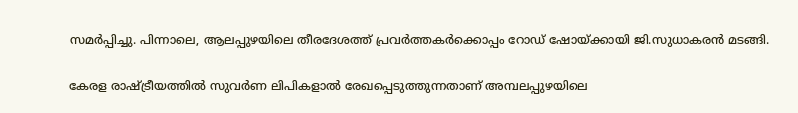സമർപ്പിച്ചു. പിന്നാലെ, ആലപ്പുഴയിലെ തീരദേശത്ത് പ്രവർത്തകർക്കൊപ്പം റോഡ് ഷോയ്ക്കായി ജി.സുധാകരൻ മടങ്ങി.

കേരള രാഷ്ട്രീയത്തിൽ സുവർ‌ണ ലിപികളാൽ രേഖപ്പെടുത്തുന്നതാണ് അമ്പലപ്പുഴയിലെ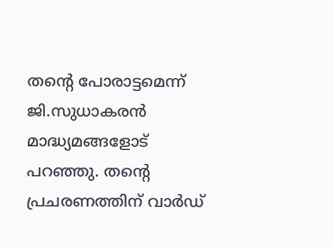തന്റെ പോരാട്ടമെന്ന് ജി.സുധാകരൻ മാദ്ധ്യമങ്ങളോട് പറഞ്ഞു. തന്റെ പ്രചരണത്തിന് വാ‌ർഡ്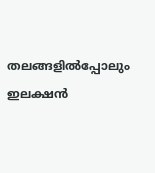തലങ്ങളിൽപ്പോലും ഇലക്ഷൻ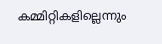കമ്മിറ്റികളില്ലെന്നും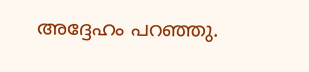അദ്ദേഹം പറഞ്ഞു.